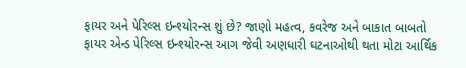ફાયર અને પેરિલ્સ ઇન્શ્યોરન્સ શું છે? જાણો મહત્વ, કવરેજ અને બાકાત બાબતો
ફાયર એન્ડ પેરિલ્સ ઇન્શ્યોરન્સ આગ જેવી અણધારી ઘટનાઓથી થતા મોટા આર્થિક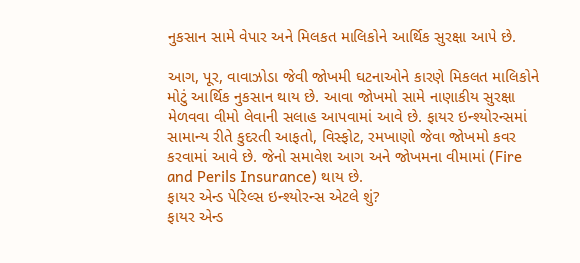નુકસાન સામે વેપાર અને મિલકત માલિકોને આર્થિક સુરક્ષા આપે છે.

આગ, પૂર, વાવાઝોડા જેવી જોખમી ઘટનાઓને કારણે મિકલત માલિકોને મોટું આર્થિક નુકસાન થાય છે. આવા જોખમો સામે નાણાકીય સુરક્ષા મેળવવા વીમો લેવાની સલાહ આપવામાં આવે છે. ફાયર ઇન્શ્યોરન્સમાં સામાન્ય રીતે કુદરતી આફતો, વિસ્ફોટ, રમખાણો જેવા જોખમો કવર કરવામાં આવે છે. જેનો સમાવેશ આગ અને જોખમના વીમામાં (Fire and Perils Insurance) થાય છે.
ફાયર એન્ડ પેરિલ્સ ઇન્શ્યોરન્સ એટલે શું?
ફાયર એન્ડ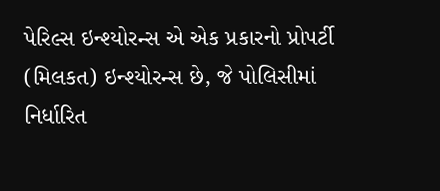પેરિલ્સ ઇન્શ્યોરન્સ એ એક પ્રકારનો પ્રોપર્ટી (મિલકત) ઇન્શ્યોરન્સ છે, જે પોલિસીમાં નિર્ધારિત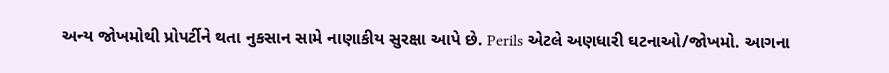અન્ય જોખમોથી પ્રોપર્ટીને થતા નુકસાન સામે નાણાકીય સુરક્ષા આપે છે. Perils એટલે અણધારી ઘટનાઓ/જોખમો. આગના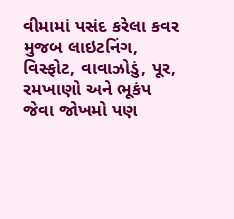વીમામાં પસંદ કરેલા કવર મુજબ લાઇટનિંગ, વિસ્ફોટ, વાવાઝોડું, પૂર, રમખાણો અને ભૂકંપ જેવા જોખમો પણ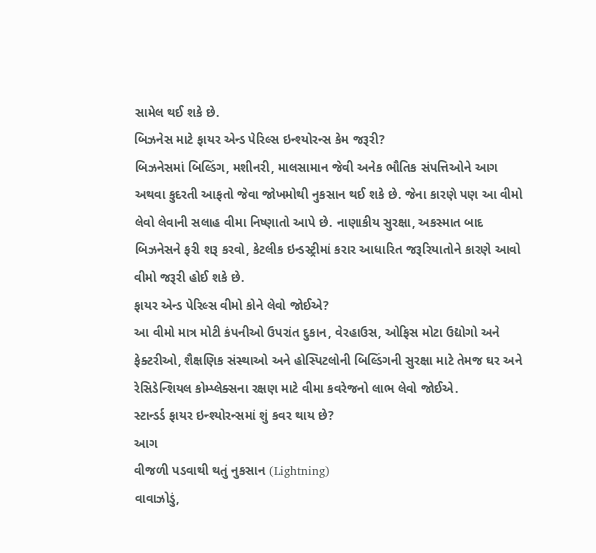સામેલ થઈ શકે છે.
બિઝનેસ માટે ફાયર એન્ડ પેરિલ્સ ઇન્શ્યોરન્સ કેમ જરૂરી?
બિઝનેસમાં બિલ્ડિંગ, મશીનરી, માલસામાન જેવી અનેક ભૌતિક સંપત્તિઓને આગ અથવા કુદરતી આફતો જેવા જોખમોથી નુકસાન થઈ શકે છે. જેના કારણે પણ આ વીમો લેવો લેવાની સલાહ વીમા નિષ્ણાતો આપે છે. નાણાકીય સુરક્ષા, અકસ્માત બાદ બિઝનેસને ફરી શરૂ કરવો, કેટલીક ઇન્ડસ્ટ્રીમાં કરાર આધારિત જરૂરિયાતોને કારણે આવો વીમો જરૂરી હોઈ શકે છે.
ફાયર એન્ડ પેરિલ્સ વીમો કોને લેવો જોઈએ?
આ વીમો માત્ર મોટી કંપનીઓ ઉપરાંત દુકાન, વેરહાઉસ, ઓફિસ મોટા ઉદ્યોગો અને ફેક્ટરીઓ, શૈક્ષણિક સંસ્થાઓ અને હોસ્પિટલોની બિલ્ડિંગની સુરક્ષા માટે તેમજ ઘર અને રેસિડેન્શિયલ કોમ્પ્લેક્સના રક્ષણ માટે વીમા કવરેજનો લાભ લેવો જોઈએ.
સ્ટાન્ડર્ડ ફાયર ઇન્શ્યોરન્સમાં શું કવર થાય છે?
આગ
વીજળી પડવાથી થતું નુકસાન (Lightning)
વાવાઝોડું,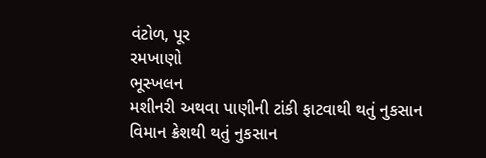વંટોળ, પૂર
રમખાણો
ભૂસ્ખલન
મશીનરી અથવા પાણીની ટાંકી ફાટવાથી થતું નુકસાન
વિમાન ક્રેશથી થતું નુકસાન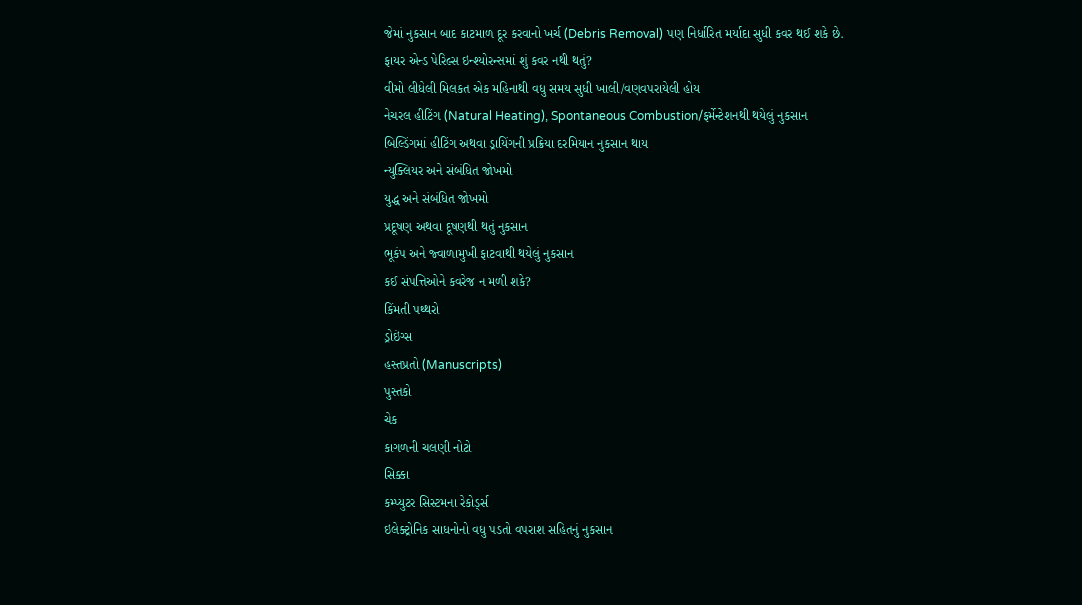જેમાં નુકસાન બાદ કાટમાળ દૂર કરવાનો ખર્ચ (Debris Removal) પણ નિર્ધારિત મર્યાદા સુધી કવર થઈ શકે છે.
ફાયર એન્ડ પેરિલ્સ ઇન્શ્યોરન્સમાં શું કવર નથી થતું?
વીમો લીધેલી મિલકત એક મહિનાથી વધુ સમય સુધી ખાલી/વણવપરાયેલી હોય
નેચરલ હીટિંગ (Natural Heating), Spontaneous Combustion/ફર્મેન્ટેશનથી થયેલું નુકસાન
બિલ્ડિંગમાં હીટિંગ અથવા ડ્રાયિંગની પ્રક્રિયા દરમિયાન નુકસાન થાય
ન્યુક્લિયર અને સંબંધિત જોખમો
યુદ્ધ અને સંબંધિત જોખમો
પ્રદૂષણ અથવા દૂષણથી થતું નુકસાન
ભૂકંપ અને જ્વાળામુખી ફાટવાથી થયેલું નુકસાન
કઈ સંપત્તિઓને કવરેજ ન મળી શકે?
કિંમતી પથ્થરો
ડ્રોઇંગ્સ
હસ્તપ્રતો (Manuscripts)
પુસ્તકો
ચેક
કાગળની ચલણી નોટો
સિક્કા
કમ્પ્યુટર સિસ્ટમના રેકોર્ડ્સ
ઇલેક્ટ્રોનિક સાધનોનો વધુ પડતો વપરાશ સહિતનું નુકસાન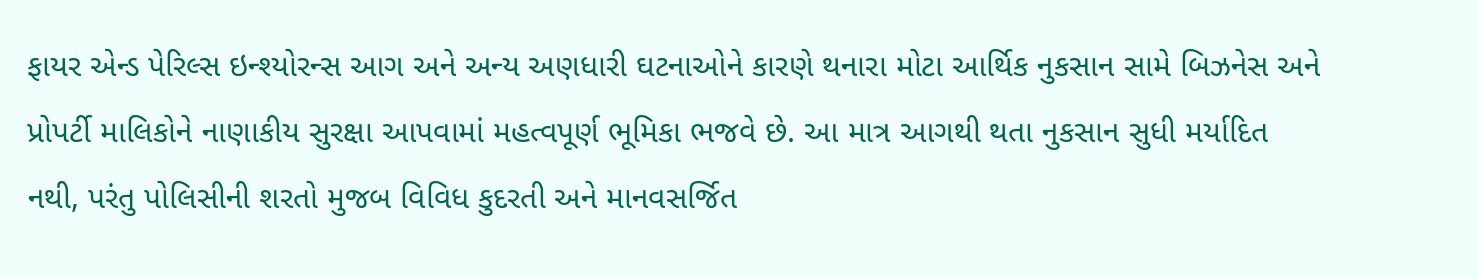ફાયર એન્ડ પેરિલ્સ ઇન્શ્યોરન્સ આગ અને અન્ય અણધારી ઘટનાઓને કારણે થનારા મોટા આર્થિક નુકસાન સામે બિઝનેસ અને પ્રોપર્ટી માલિકોને નાણાકીય સુરક્ષા આપવામાં મહત્વપૂર્ણ ભૂમિકા ભજવે છે. આ માત્ર આગથી થતા નુકસાન સુધી મર્યાદિત નથી, પરંતુ પોલિસીની શરતો મુજબ વિવિધ કુદરતી અને માનવસર્જિત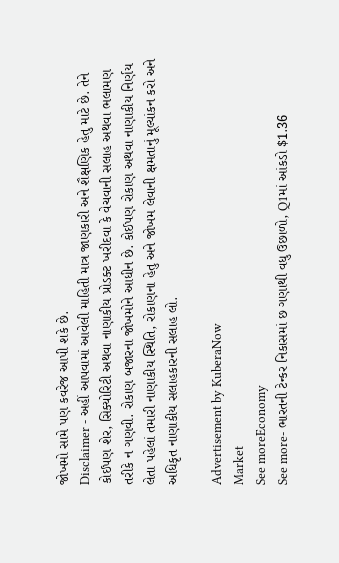જોખમો સામે પણ કવરેજ આપી શકે છે.
Disclaimer - અહીં આપવામાં આવેલી માહિતી માત્ર જાણકારી અને શૈક્ષણિક હેતુ માટે છે. તેને કોઈપણ શેર, સિક્યોરિટી અથવા નાણાકીય પ્રોડક્ટ ખરીદવા કે વેચવાની સલાહ અથવા ભલામણ તરીકે ન ગણવી. રોકાણ બજારના જોખમોને આધીન છે. કોઈપણ રોકાણ અથવા નાણાકીય નિર્ણય લેતા પહેલાં તમારી નાણાકીય સ્થિતિ, રોકાણના હેતુ અને જોખમ લેવાની ક્ષમતાનું મૂલ્યાંકન કરો અને અધિકૃત નાણાકીય સલાહકારની સલાહ લો.

Advertisement by KuberaNow
Market
See moreEconomy
See more- ભારતની ટેન્કર નિકાસમાં છ ગણાથી વધુ ઉછાળો, Q1માં આંકડો $1.36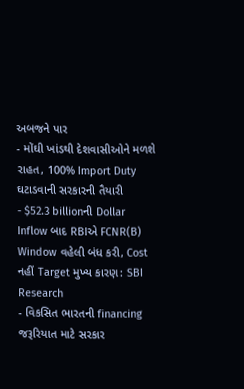અબજને પાર
- મોંઘી ખાંડથી દેશવાસીઓને મળશે રાહત, 100% Import Duty ઘટાડવાની સરકારની તૈયારી
- $52.3 billionની Dollar Inflow બાદ RBIએ FCNR(B) Window વહેલી બંધ કરી, Cost નહીં Target મુખ્ય કારણ: SBI Research
- વિકસિત ભારતની financing જરૂરિયાત માટે સરકાર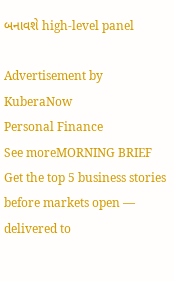બનાવશે high-level panel

Advertisement by KuberaNow
Personal Finance
See moreMORNING BRIEF
Get the top 5 business stories before markets open — delivered to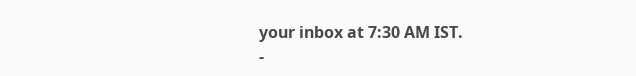your inbox at 7:30 AM IST.
-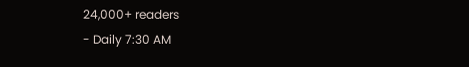24,000+ readers
- Daily 7:30 AM